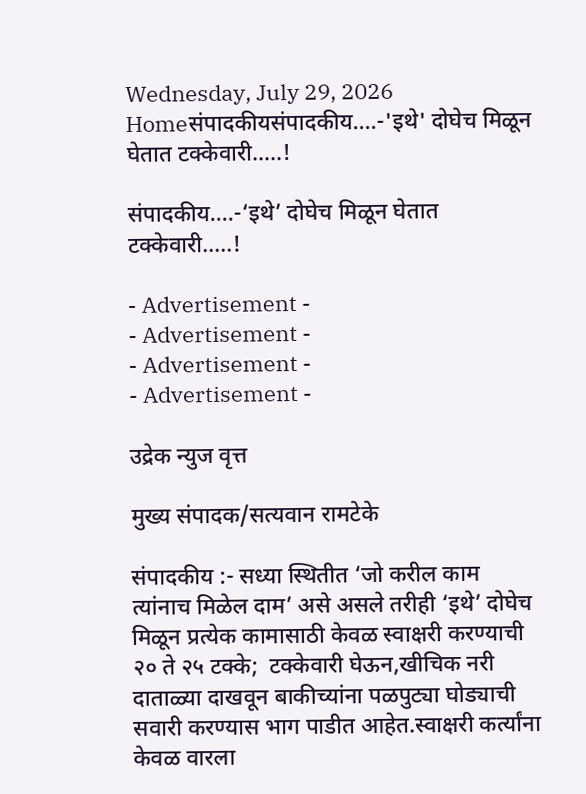Wednesday, July 29, 2026
Homeसंपादकीयसंपादकीय….-'इथे' दोघेच मिळून घेतात टक्केवारी…..!

संपादकीय….-‘इथे’ दोघेच मिळून घेतात टक्केवारी…..!

- Advertisement -
- Advertisement -
- Advertisement -
- Advertisement -

उद्रेक न्युज वृत्त

मुख्य संपादक/सत्यवान रामटेके

संपादकीय :- सध्या स्थितीत ‘जो करील काम त्यांनाच मिळेल दाम’ असे असले तरीही ‘इथे’ दोघेच मिळून प्रत्येक कामासाठी केवळ स्वाक्षरी करण्याची २० ते २५ टक्के;  टक्केवारी घेऊन,खीचिक नरी दाताळ्या दाखवून बाकीच्यांना पळपुट्या घोड्याची सवारी करण्यास भाग पाडीत आहेत.स्वाक्षरी कर्त्यांना केवळ वारला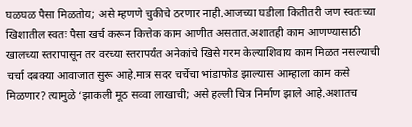घळघळ पैसा मिळतोय; असे म्हणणे चुकीचे ठरणार नाही.आजच्या घडीला कितीतरी जण स्वतःच्या खिशातील स्वतः पैसा खर्च करून कित्तेक काम आणीत असतात.अशातही काम आणण्यासाठी खालच्या स्तरापासून तर वरच्या स्तरापर्यंत अनेकांचे खिसे गरम केल्याशिवाय काम मिळत नसल्याची चर्चा दबक्या आवाजात सुरू आहे.मात्र सदर चर्चेचा भांडाफोड झाल्यास आम्हाला काम कसे मिळणार? त्यामुळे ‘झाकली मूठ सव्वा लाखाची; असे हल्ली चित्र निर्माण झाले आहे.अशातच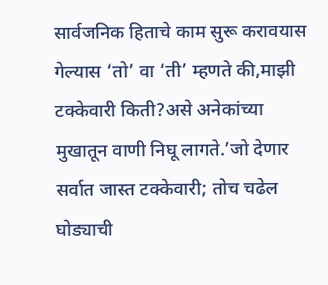सार्वजनिक हिताचे काम सुरू करावयास गेल्यास ‘तो’ वा ‘ती’ म्हणते की,माझी टक्केवारी किती?असे अनेकांच्या मुखातून वाणी निघू लागते.’जो देणार सर्वात जास्त टक्केवारी; तोच चढेल घोड्याची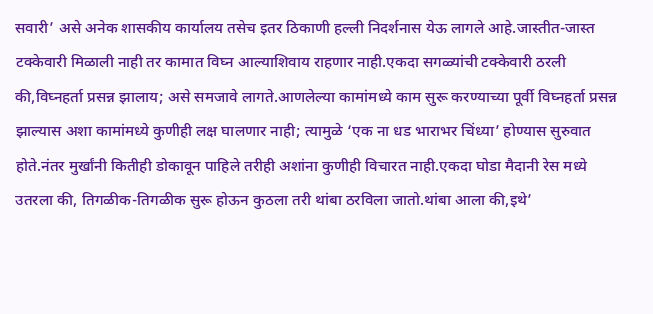सवारी’ असे अनेक शासकीय कार्यालय तसेच इतर ठिकाणी हल्ली निदर्शनास येऊ लागले आहे.जास्तीत-जास्त टक्केवारी मिळाली नाही तर कामात विघ्न आल्याशिवाय राहणार नाही.एकदा सगळ्यांची टक्केवारी ठरली की,विघ्नहर्ता प्रसन्न झालाय; असे समजावे लागते.आणलेल्या कामांमध्ये काम सुरू करण्याच्या पूर्वी विघ्नहर्ता प्रसन्न झाल्यास अशा कामांमध्ये कुणीही लक्ष घालणार नाही; त्यामुळे ‘एक ना धड भाराभर चिंध्या’ होण्यास सुरुवात होते.नंतर मुर्खांनी कितीही डोकावून पाहिले तरीही अशांना कुणीही विचारत नाही.एकदा घोडा मैदानी रेस मध्ये उतरला की, तिगळीक-तिगळीक सुरू होऊन कुठला तरी थांबा ठरविला जातो.थांबा आला की,इथे’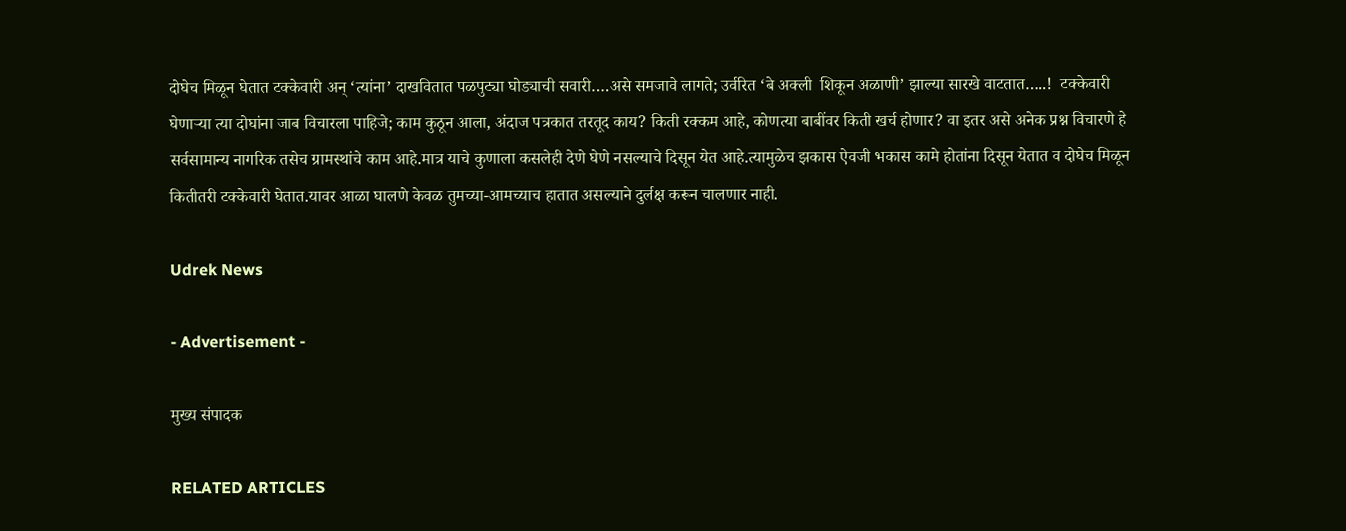दोघेच मिळून घेतात टक्केवारी अन् ‘त्यांना’ दाखवितात पळपुट्या घोड्याची सवारी….असे समजावे लागते; उर्वरित ‘बे अक्ली  शिकून अळाणी’ झाल्या सारखे वाटतात…..!  टक्केवारी घेणाऱ्या त्या दोघांना जाब विचारला पाहिजे; काम कुठून आला, अंदाज पत्रकात तरतूद काय? किती रक्कम आहे, कोणत्या बाबींवर किती खर्च होणार? वा इतर असे अनेक प्रश्न विचारणे हे सर्वसामान्य नागरिक तसेच ग्रामस्थांचे काम आहे.मात्र याचे कुणाला कसलेही देणे घेणे नसल्याचे दिसून येत आहे.त्यामुळेच झकास ऐवजी भकास कामे होतांना दिसून येतात व दोघेच मिळून कितीतरी टक्केवारी घेतात.यावर आळा घालणे केवळ तुमच्या-आमच्याच हातात असल्याने दुर्लक्ष करून चालणार नाही.

Udrek News

- Advertisement -

मुख्य संपादक

RELATED ARTICLES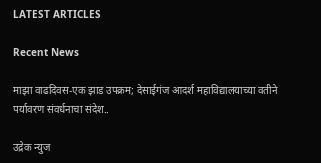LATEST ARTICLES

Recent News

माझा वाढदिवस-एक झाड उपक्रम; देसाईगंज आदर्श महाविद्यालयाच्या वतीने पर्यावरण संवर्धनाचा संदेश..

उद्रेक न्युज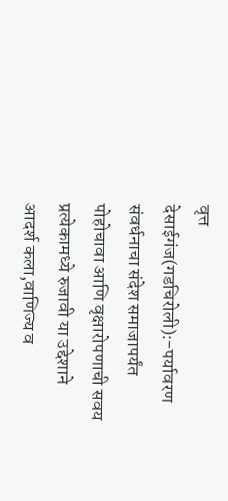वृत्त  देसाईगंज(गडचिरोली):-पर्यावरण संवर्धनाचा संदेश समाजापर्यंत पोहोचावा आणि वृक्षारोपणाची सवय प्रत्येकामध्ये रुजावी या उद्देशाने आदर्श कला,वाणिज्य व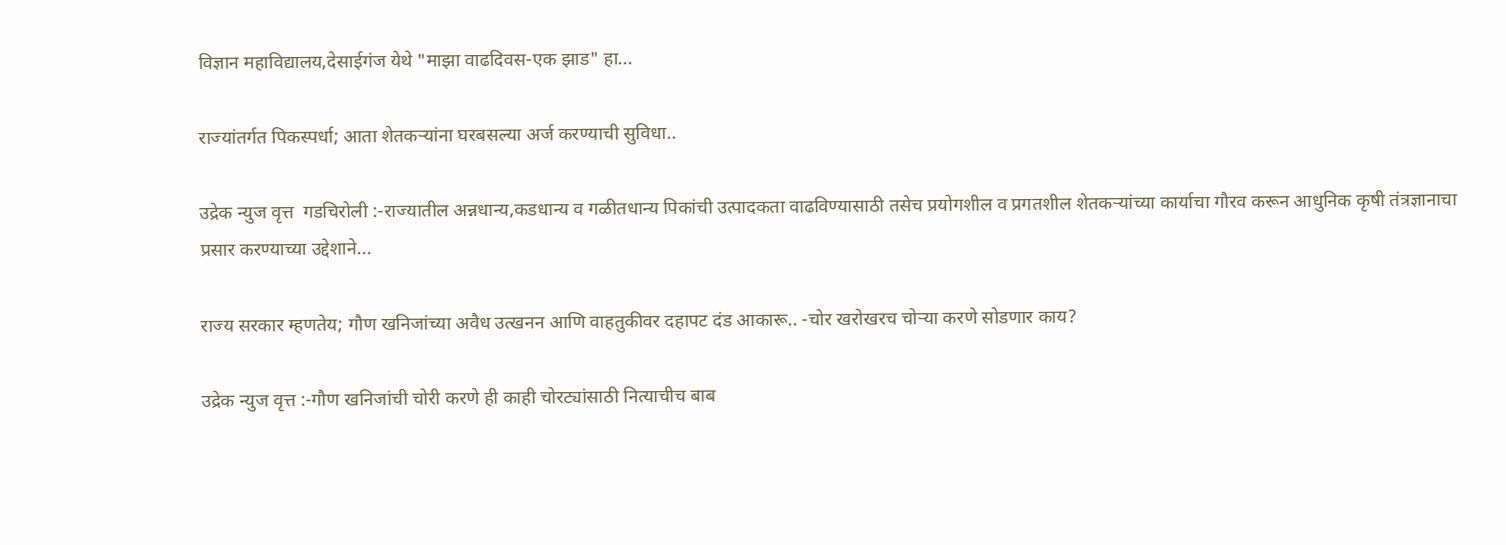विज्ञान महाविद्यालय,देसाईगंज येथे "माझा वाढदिवस-एक झाड" हा...

राज्यांतर्गत पिकस्पर्धा; आता शेतकऱ्यांना घरबसल्या अर्ज करण्याची सुविधा..

उद्रेक न्युज वृत्त  गडचिरोली :-राज्यातील अन्नधान्य,कडधान्य व गळीतधान्य पिकांची उत्पादकता वाढविण्यासाठी तसेच प्रयोगशील व प्रगतशील शेतकऱ्यांच्या कार्याचा गौरव करून आधुनिक कृषी तंत्रज्ञानाचा प्रसार करण्याच्या उद्देशाने...

राज्य सरकार म्हणतेय; गौण खनिजांच्या अवैध उत्खनन आणि वाहतुकीवर दहापट दंड आकारू.. -चोर खरोखरच चोऱ्या करणे सोडणार काय?

उद्रेक न्युज वृत्त :-गौण खनिजांची चोरी करणे ही काही चोरट्यांसाठी नित्याचीच बाब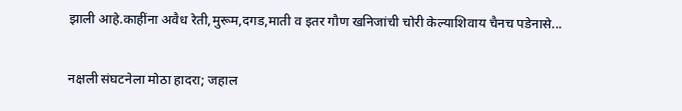झाली आहे.काहींना अवैध रेती,मुरूम,दगड,माती व इतर गौण खनिजांची चोरी केल्याशिवाय चैनच पडेनासे...

नक्षली संघटनेला मोठा हादरा; जहाल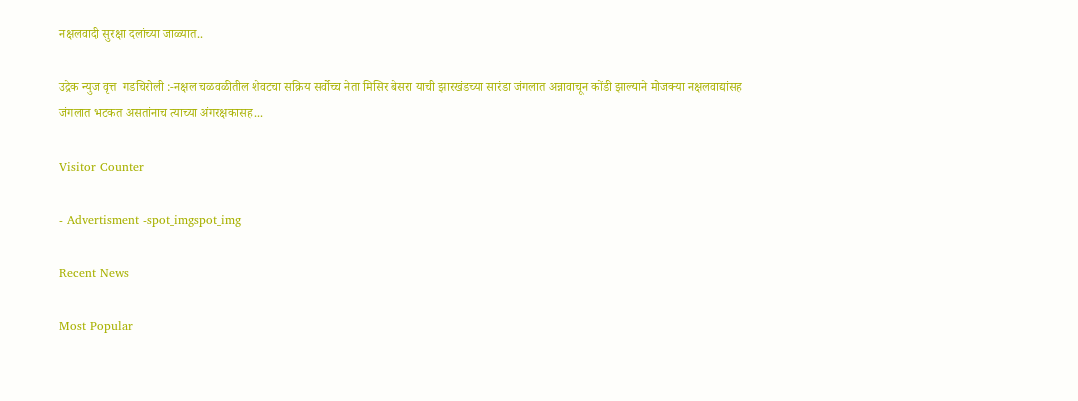नक्षलवादी सुरक्षा दलांच्या जाळ्यात..

उद्रेक न्युज वृत्त  गडचिरोली :-नक्षल चळवळीतील शेवटचा सक्रिय सर्वोच्च नेता मिसिर बेसरा याची झारखंडच्या सारंडा जंगलात अन्नावाचून कोंडी झाल्याने मोजक्या नक्षलवाद्यांसह जंगलात भटकत असतांनाच त्याच्या अंगरक्षकासह...

Visitor Counter

- Advertisment -spot_imgspot_img

Recent News

Most Popular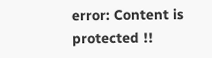error: Content is protected !!